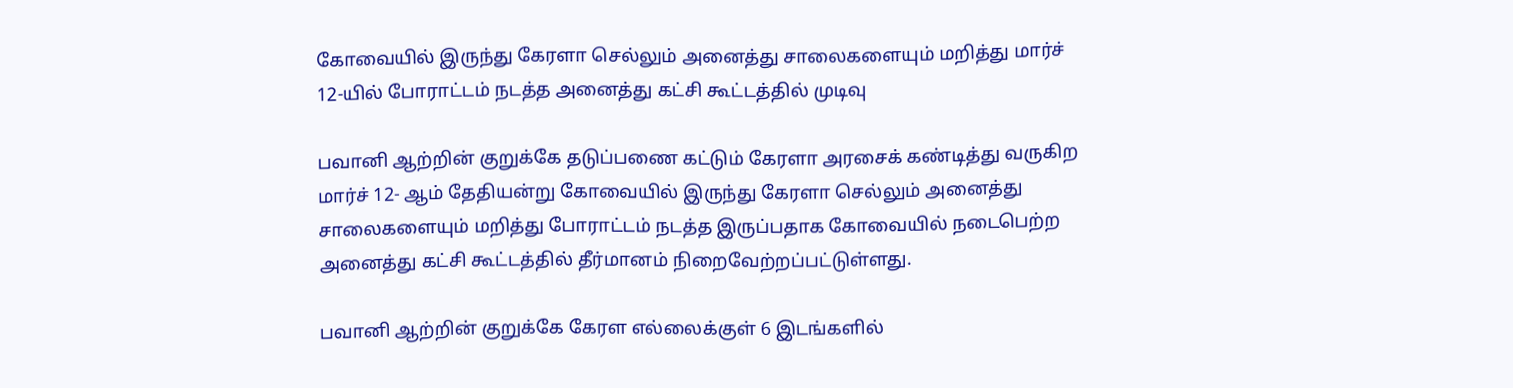கோவையில் இருந்து கேரளா செல்லும் அனைத்து சாலைகளையும் மறித்து மார்ச் 12-யில் போராட்டம் நடத்த அனைத்து கட்சி கூட்டத்தில் முடிவு

பவானி ஆற்றின் குறுக்கே தடுப்பணை கட்டும் கேரளா அரசைக் கண்டித்து வருகிற மார்ச் 12- ஆம் தேதியன்று கோவையில் இருந்து கேரளா செல்லும் அனைத்து சாலைகளையும் மறித்து போராட்டம் நடத்த இருப்பதாக கோவையில் நடைபெற்ற அனைத்து கட்சி கூட்டத்தில் தீர்மானம் நிறைவேற்றப்பட்டுள்ளது.

பவானி ஆற்றின் குறுக்கே கேரள எல்லைக்குள் 6 இடங்களில்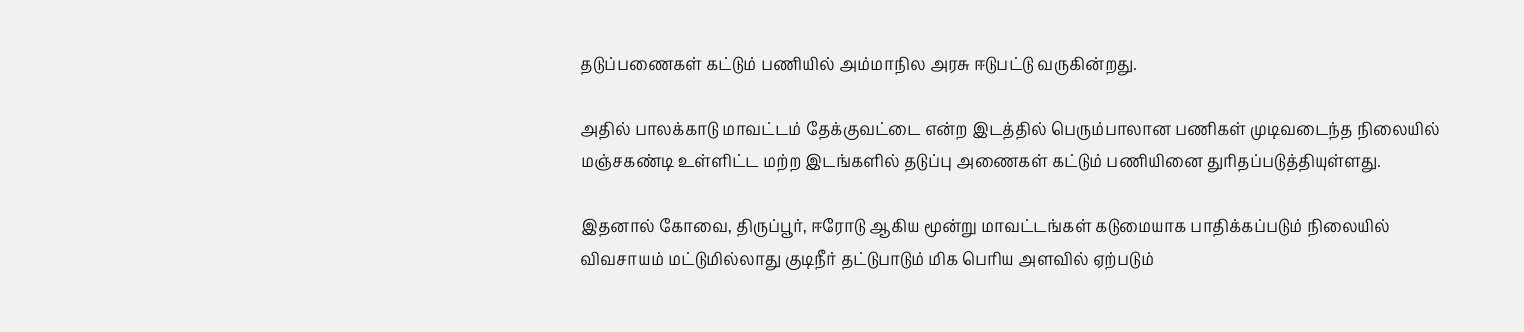தடுப்பணைகள் கட்டும் பணியில் அம்மாநில அரசு ஈடுபட்டு வருகின்றது.

அதில் பாலக்காடு மாவட்டம் தேக்குவட்டை என்ற இடத்தில் பெரும்பாலான பணிகள் முடிவடைந்த நிலையில் மஞ்சகண்டி உள்ளிட்ட மற்ற இடங்களில் தடுப்பு அணைகள் கட்டும் பணியினை துரிதப்படுத்தியுள்ளது.

இதனால் கோவை, திருப்பூர், ஈரோடு ஆகிய மூன்று மாவட்டங்கள் கடுமையாக பாதிக்கப்படும் நிலையில் விவசாயம் மட்டுமில்லாது குடிநீர் தட்டுபாடும் மிக பெரிய அளவில் ஏற்படும்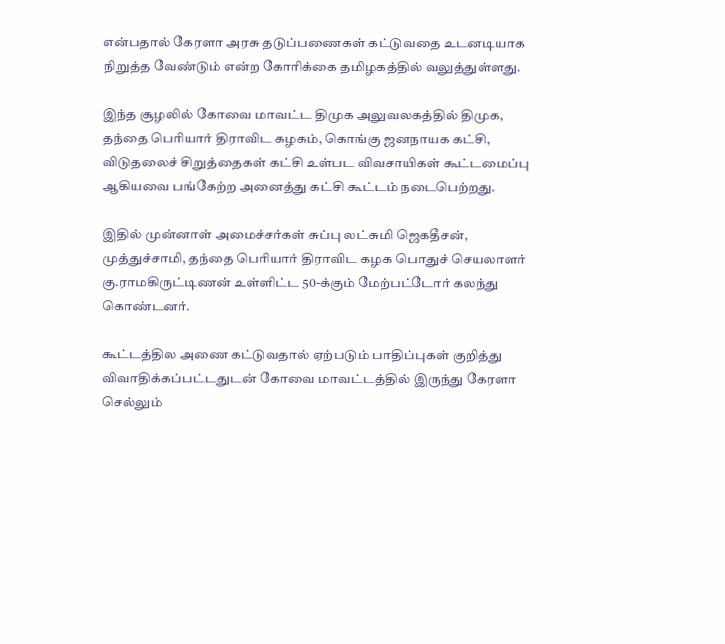என்பதால் கேரளா அரசு தடுப்பணைகள் கட்டுவதை உடனடியாக நிறுத்த வேண்டும் என்ற கோரிக்கை தமிழகத்தில் வலுத்துள்ளது.

இந்த சூழலில் கோவை மாவட்ட திமுக அலுவலகத்தில் திமுக, தந்தை பெரியார் திராவிட கழகம், கொங்கு ஜனநாயக கட்சி, விடுதலைச் சிறுத்தைகள் கட்சி உள்பட விவசாயிகள் கூட்டமைப்பு ஆகியவை பங்கேற்ற அனைத்து கட்சி கூட்டம் நடைபெற்றது.

இதில் முன்னாள் அமைச்சர்கள் சுப்பு லட்சுமி ஜெகதீசன், முத்துச்சாமி, தந்தை பெரியார் திராவிட கழக பொதுச் செயலாளர் கு.ராமகிருட்டிணன் உள்ளிட்ட 50-க்கும் மேற்பட்டோர் கலந்து கொண்டனர்.

கூட்டத்தில அணை கட்டுவதால் ஏற்படும் பாதிப்புகள் குறித்து விவாதிக்கப்பட்டதுடன் கோவை மாவட்டத்தில் இருந்து கேரளா செல்லும்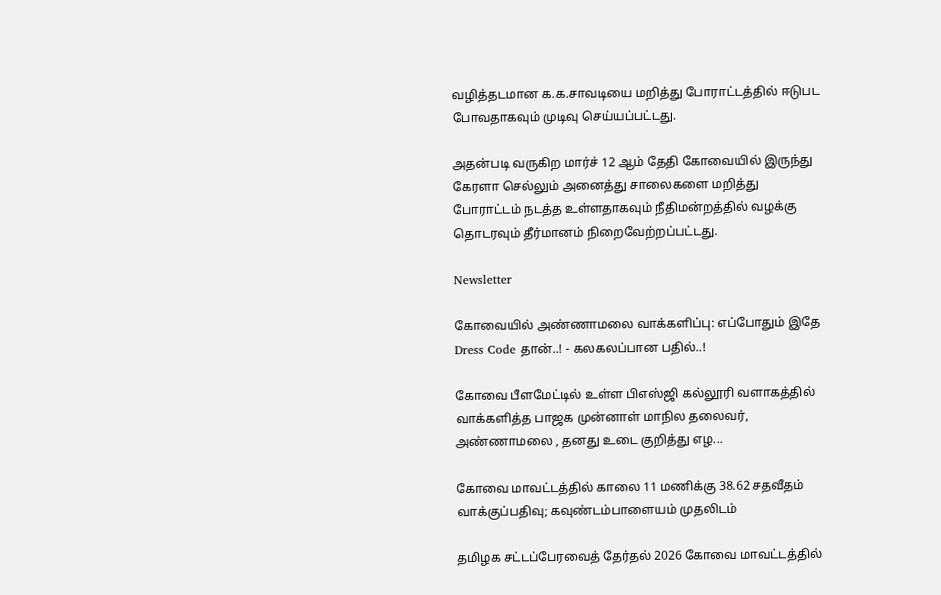வழித்தடமான க.க.சாவடியை மறித்து போராட்டத்தில் ஈடுபட போவதாகவும் முடிவு செய்யப்பட்டது.

அதன்படி வருகிற மார்ச் 12 ஆம் தேதி கோவையில் இருந்து கேரளா செல்லும் அனைத்து சாலைகளை மறித்து போராட்டம் நடத்த உள்ளதாகவும் நீதிமன்றத்தில் வழக்கு தொடரவும் தீர்மானம் நிறைவேற்றப்பட்டது.

Newsletter

கோவையில் அண்ணாமலை வாக்களிப்பு: எப்போதும் இதே Dress Code தான்..! - கலகலப்பான பதில்..!

கோவை பீளமேட்டில் உள்ள பிஎஸ்ஜி கல்லூரி வளாகத்தில் வாக்களித்த பாஜக முன்னாள் மாநில தலைவர், அண்ணாமலை , தனது உடை குறித்து எழ...

கோவை மாவட்டத்தில் காலை 11 மணிக்கு 38.62 சதவீதம் வாக்குப்பதிவு; கவுண்டம்பாளையம் முதலிடம்

தமிழக சட்டப்பேரவைத் தேர்தல் 2026 கோவை மாவட்டத்தில்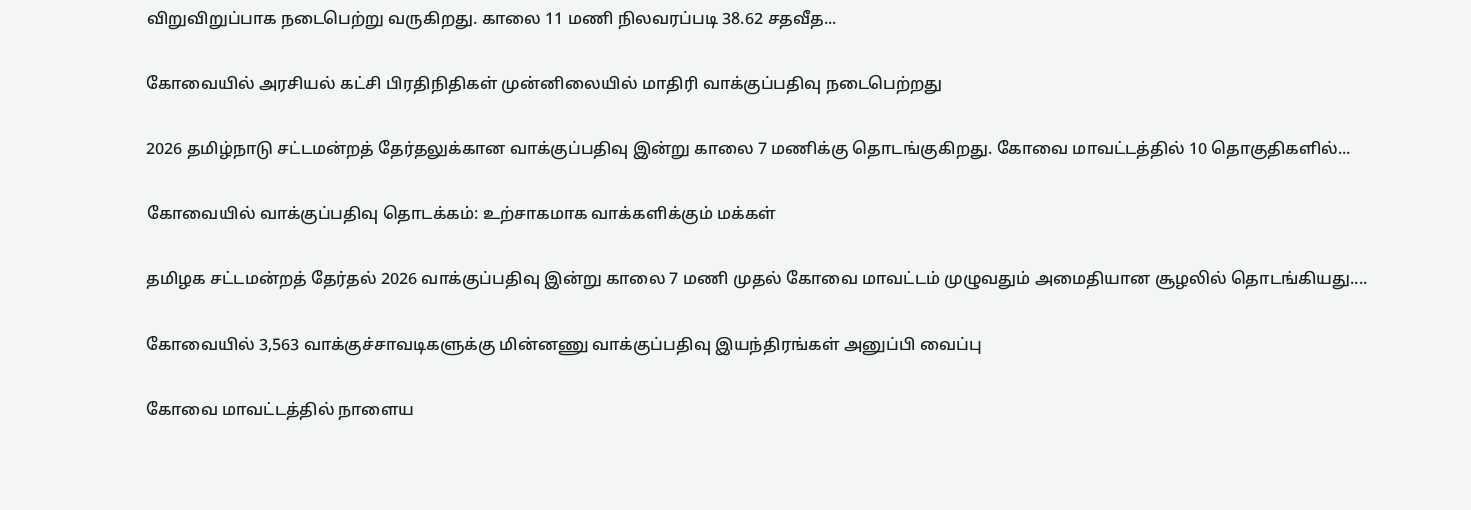விறுவிறுப்பாக நடைபெற்று வருகிறது. காலை 11 மணி நிலவரப்படி 38.62 சதவீத...

கோவையில் அரசியல் கட்சி பிரதிநிதிகள் முன்னிலையில் மாதிரி வாக்குப்பதிவு நடைபெற்றது

2026 தமிழ்நாடு சட்டமன்றத் தேர்தலுக்கான வாக்குப்பதிவு இன்று காலை 7 மணிக்கு தொடங்குகிறது. கோவை மாவட்டத்தில் 10 தொகுதிகளில்...

கோவையில் வாக்குப்பதிவு தொடக்கம்: உற்சாகமாக வாக்களிக்கும் மக்கள்

தமிழக சட்டமன்றத் தேர்தல் 2026 வாக்குப்பதிவு இன்று காலை 7 மணி முதல் கோவை மாவட்டம் முழுவதும் அமைதியான சூழலில் தொடங்கியது....

கோவையில் 3,563 வாக்குச்சாவடிகளுக்கு மின்னணு வாக்குப்பதிவு இயந்திரங்கள் அனுப்பி வைப்பு

கோவை மாவட்டத்தில் நாளைய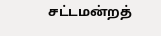சட்டமன்றத்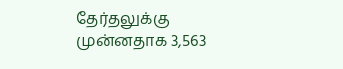தேர்தலுக்கு முன்னதாக 3,563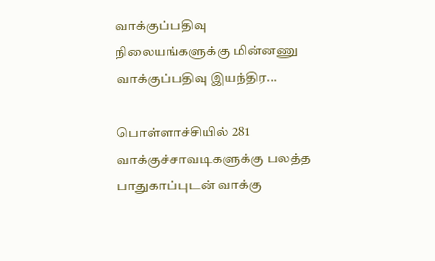வாக்குப்பதிவு நிலையங்களுக்கு மின்னணு வாக்குப்பதிவு இயந்திர...

பொள்ளாச்சியில் 281 வாக்குச்சாவடிகளுக்கு பலத்த பாதுகாப்புடன் வாக்கு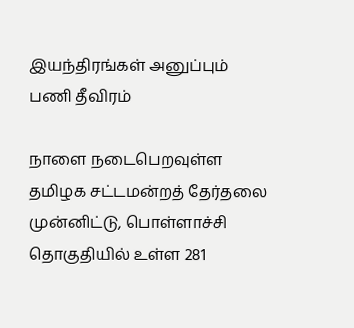இயந்திரங்கள் அனுப்பும் பணி தீவிரம்

நாளை நடைபெறவுள்ள தமிழக சட்டமன்றத் தேர்தலை முன்னிட்டு, பொள்ளாச்சி தொகுதியில் உள்ள 281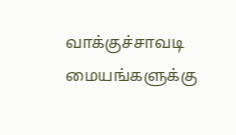வாக்குச்சாவடி மையங்களுக்கு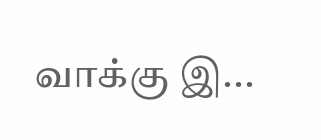வாக்கு இ...